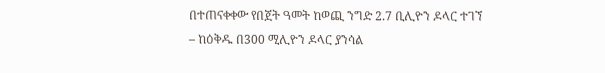በተጠናቀቀው የበጀት ዓመት ከወጪ ንግድ 2.7 ቢሊዮን ዶላር ተገኘ
– ከዕቅዱ በ300 ሚሊዮን ዶላር ያንሳል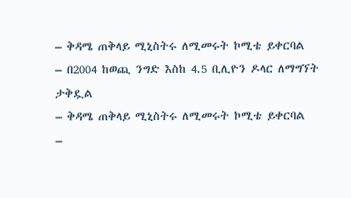– ቅዳሜ ጠቅላይ ሚኒስትሩ ለሚመሩት ኮሚቴ ይቀርባል
– በ2004 ከወጪ ንግድ እስከ 4.5 ቢሊዮን ዶላር ለማግኘት ታቅዷል
– ቅዳሜ ጠቅላይ ሚኒስትሩ ለሚመሩት ኮሚቴ ይቀርባል
–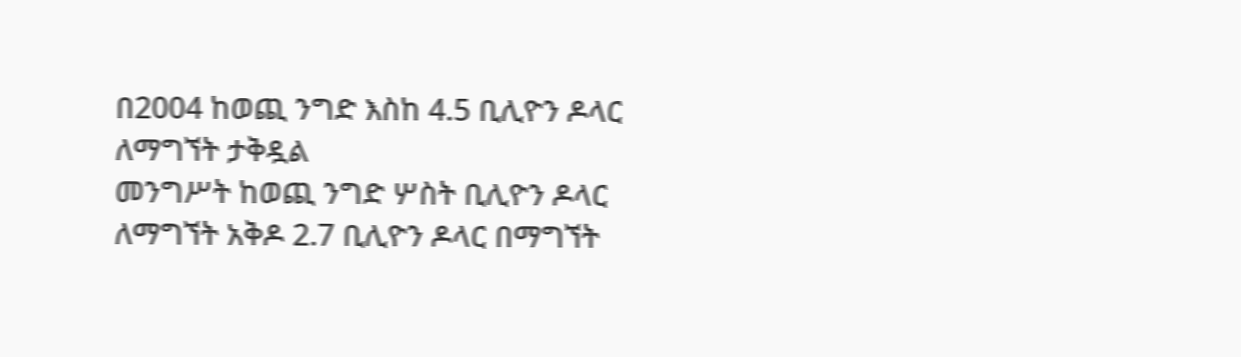በ2004 ከወጪ ንግድ እስከ 4.5 ቢሊዮን ዶላር ለማግኘት ታቅዷል
መንግሥት ከወጪ ንግድ ሦስት ቢሊዮን ዶላር ለማግኘት አቅዶ 2.7 ቢሊዮን ዶላር በማግኘት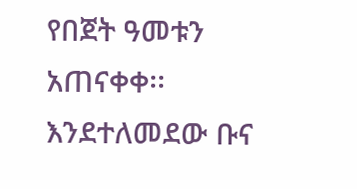የበጀት ዓመቱን አጠናቀቀ፡፡ እንደተለመደው ቡና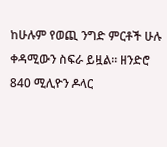ከሁሉም የወጪ ንግድ ምርቶች ሁሉ ቀዳሚውን ስፍራ ይዟል፡፡ ዘንድሮ 840 ሚሊዮን ዶላር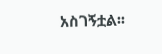አስገኝቷል፡፡